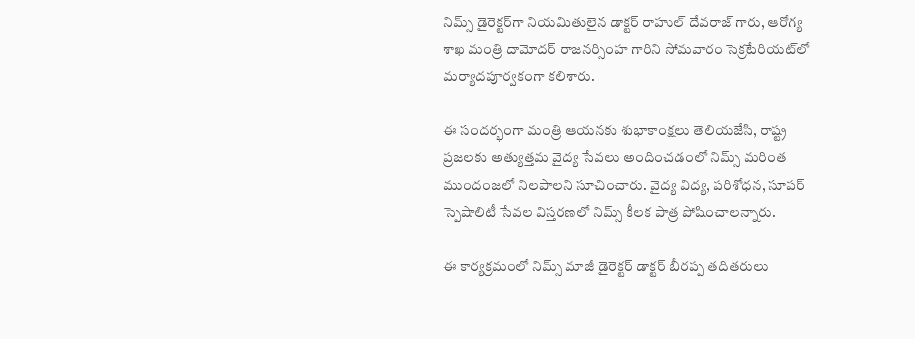నిమ్స్ డైరెక్టర్‌గా నియమితులైన డాక్టర్ రాహుల్ దేవరాజ్ గారు, ఆరోగ్య శాఖ మంత్రి దామోదర్ రాజనర్సింహ గారిని సోమవారం సెక్రటేరియట్‌లో మర్యాదపూర్వకంగా కలిశారు.

ఈ సందర్భంగా మంత్రి ఆయనకు శుభాకాంక్షలు తెలియజేసి, రాష్ట్ర ప్రజలకు అత్యుత్తమ వైద్య సేవలు అందించడంలో నిమ్స్ మరింత ముందంజలో నిలపాలని సూచించారు. వైద్య విద్య, పరిశోధన, సూపర్ స్పెషాలిటీ సేవల విస్తరణలో నిమ్స్ కీలక పాత్ర పోషించాలన్నారు.

ఈ కార్యక్రమంలో నిమ్స్ మాజీ డైరెక్టర్ డాక్టర్ బీరప్ప తదితరులు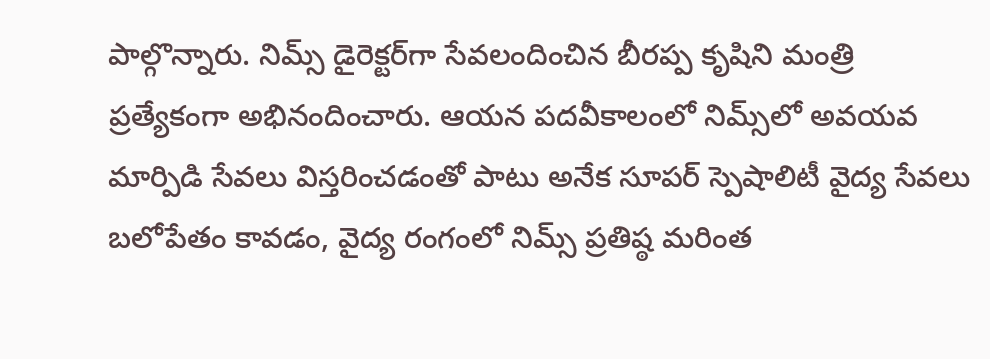పాల్గొన్నారు. నిమ్స్ డైరెక్టర్‌గా సేవలందించిన బీరప్ప కృషిని మంత్రి ప్రత్యేకంగా అభినందించారు. ఆయన పదవీకాలంలో నిమ్స్‌లో అవయవ మార్పిడి సేవలు విస్తరించడంతో పాటు అనేక సూపర్ స్పెషాలిటీ వైద్య సేవలు బలోపేతం కావడం, వైద్య రంగంలో నిమ్స్ ప్రతిష్ఠ మరింత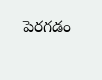పెరగడం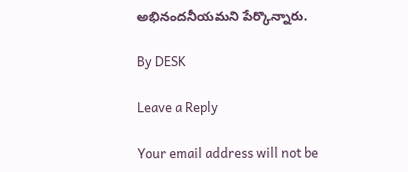అభినందనీయమని పేర్కొన్నారు.

By DESK

Leave a Reply

Your email address will not be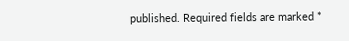published. Required fields are marked *